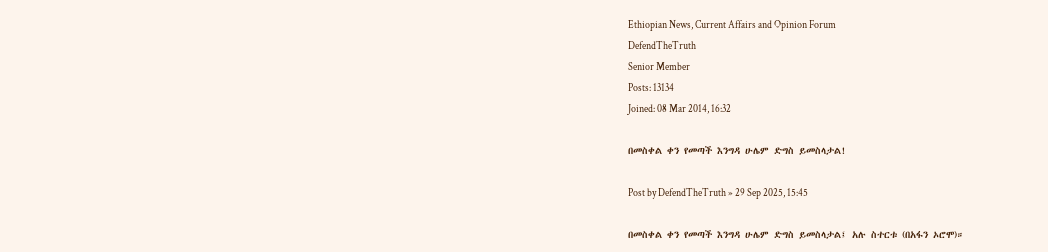Ethiopian News, Current Affairs and Opinion Forum
DefendTheTruth
Senior Member
Posts: 13134
Joined: 08 Mar 2014, 16:32

በመስቀል ቀን የመጣች እንግዳ ሁሌም ድግስ ይመስላታል!

Post by DefendTheTruth » 29 Sep 2025, 15:45

በመስቀል ቀን የመጣች እንግዳ ሁሌም ድግስ ይመስላታል፤ አሉ ስተርቱ (በአፋን ኦሮሞ)።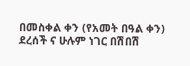በመስቀል ቀን (የአመት በዓል ቀን) ደረሰች ና ሁሉም ነገር በሽበሽ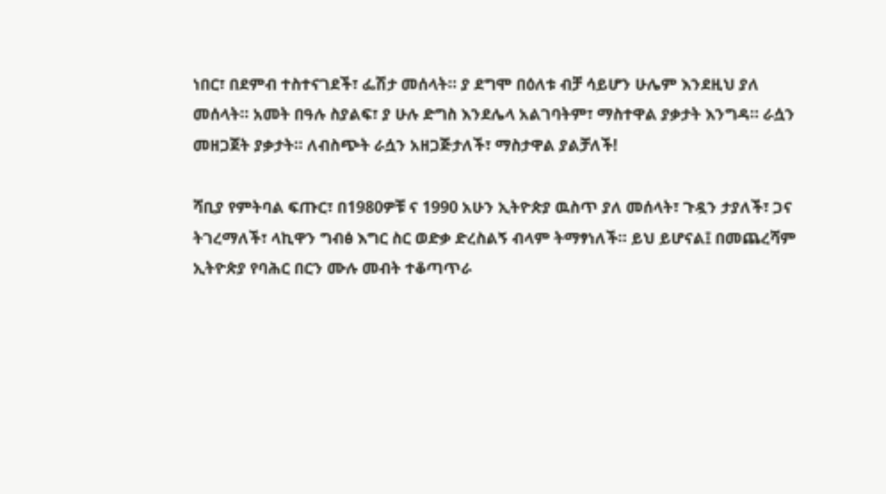ነበር፣ በደምብ ተስተናገደች፣ ፌሽታ መሰላት። ያ ደግሞ በዕለቱ ብቻ ሳይሆን ሁሌም እንደዚህ ያለ መሰላት። አመት በዓሉ ስያልፍ፣ ያ ሁሉ ድግስ እንደሌላ አልገባትም፣ ማስተዋል ያቃታት እንግዳ። ራሷን መዘጋጀት ያቃታት። ለብስጭት ራሷን አዘጋጅታለች፣ ማስታዋል ያልቻለች!

ሻቢያ የምትባል ፍጡር፣ በ1980ዎቹ ና 1990 አሁን ኢትዮጵያ ዉስጥ ያለ መሰላት፣ ጉዷን ታያለች፣ ጋና ትገረማለች፣ ላኪዋን ግብፅ እግር ስር ወድቃ ድረስልኝ ብላም ትማፃነለች። ይህ ይሆናል፤ በመጨረሻም ኢትዮጵያ የባሕር በርን ሙሉ መብት ተቆጣጥራ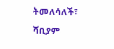ትመለሳለች፣ ሻቢያም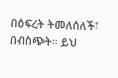በዕፍረት ትመለሰለች፣ በብስጭት። ይህ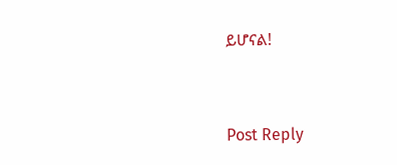ይሆናል!



Post Reply